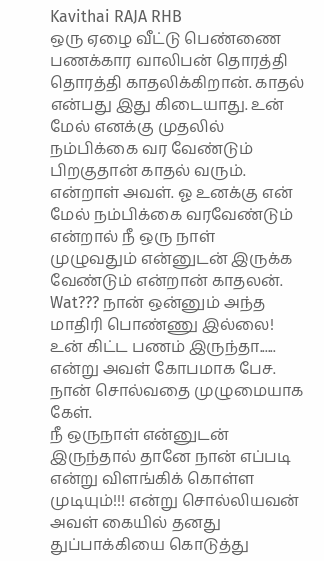Kavithai RAJA RHB
ஒரு ஏழை வீட்டு பெண்ணை பணக்கார வாலிபன் தொரத்தி தொரத்தி காதலிக்கிறான். காதல் என்பது இது கிடையாது. உன் மேல் எனக்கு முதலில் நம்பிக்கை வர வேண்டும் பிறகுதான் காதல் வரும். என்றாள் அவள். ஓ உனக்கு என் மேல் நம்பிக்கை வரவேண்டும் என்றால் நீ ஒரு நாள் முழுவதும் என்னுடன் இருக்க வேண்டும் என்றான் காதலன்.
Wat??? நான் ஒன்னும் அந்த மாதிரி பொண்ணு இல்லை! உன் கிட்ட பணம் இருந்தா......
என்று அவள் கோபமாக பேச. நான் சொல்வதை முழுமையாக கேள்.
நீ ஒருநாள் என்னுடன் இருந்தால் தானே நான் எப்படி என்று விளங்கிக் கொள்ள முடியும்!!! என்று சொல்லியவன் அவள் கையில் தனது துப்பாக்கியை கொடுத்து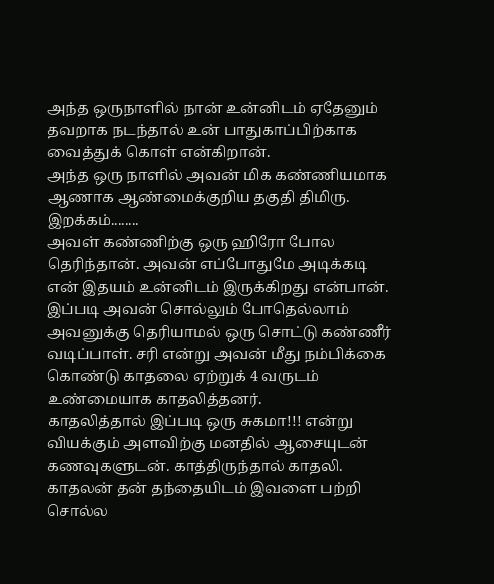அந்த ஒருநாளில் நான் உன்னிடம் ஏதேனும் தவறாக நடந்தால் உன் பாதுகாப்பிற்காக வைத்துக் கொள் என்கிறான்.
அந்த ஒரு நாளில் அவன் மிக கண்ணியமாக ஆணாக ஆண்மைக்குறிய தகுதி திமிரு. இறக்கம்........
அவள் கண்ணிற்கு ஒரு ஹிரோ போல தெரிந்தான். அவன் எப்போதுமே அடிக்கடி என் இதயம் உன்னிடம் இருக்கிறது என்பான்.
இப்படி அவன் சொல்லும் போதெல்லாம் அவனுக்கு தெரியாமல் ஒரு சொட்டு கண்ணீர் வடிப்பாள். சரி என்று அவன் மீது நம்பிக்கை கொண்டு காதலை ஏற்றுக் 4 வருடம் உண்மையாக காதலித்தனர்.
காதலித்தால் இப்படி ஒரு சுகமா!!! என்று வியக்கும் அளவிற்கு மனதில் ஆசையுடன் கணவுகளுடன். காத்திருந்தால் காதலி.
காதலன் தன் தந்தையிடம் இவளை பற்றி சொல்ல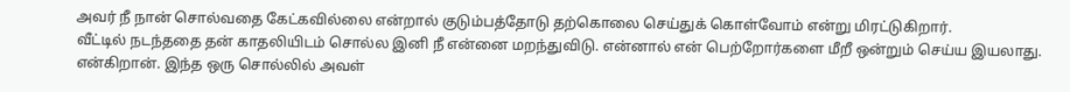அவர் நீ நான் சொல்வதை கேட்கவில்லை என்றால் குடும்பத்தோடு தற்கொலை செய்துக் கொள்வோம் என்று மிரட்டுகிறார்.
வீட்டில் நடந்ததை தன் காதலியிடம் சொல்ல இனி நீ என்னை மறந்துவிடு. என்னால் என் பெற்றோர்களை மீறீ ஒன்றும் செய்ய இயலாது. என்கிறான். இந்த ஒரு சொல்லில் அவள்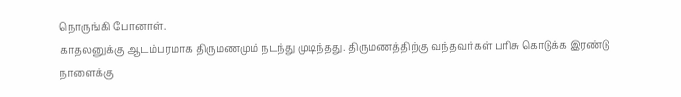நொருங்கி போனாள்.
காதலனுக்கு ஆடம்பரமாக திருமணமும் நடந்து முடிந்தது. திருமணத்திற்கு வந்தவர்கள் பரிசு கொடுக்க இரண்டு நாளைக்கு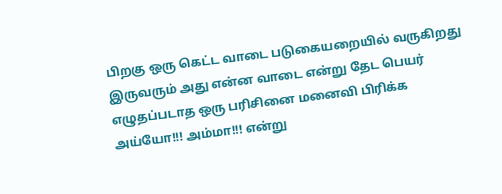பிறகு ஒரு கெட்ட வாடை படுகையறையில் வருகிறது இருவரும் அது என்ன வாடை என்று தேட பெயர் எழுதப்படாத ஒரு பரிசினை மனைவி பிரிக்க
அய்யோ!!! அம்மா!!! என்று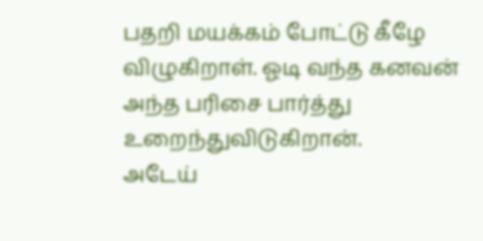பதறி மயக்கம் போட்டு கீழே விழுகிறாள். ஓடி வந்த கனவன் அந்த பரிசை பார்த்து உறைந்துவிடுகிறான்.
அடேய்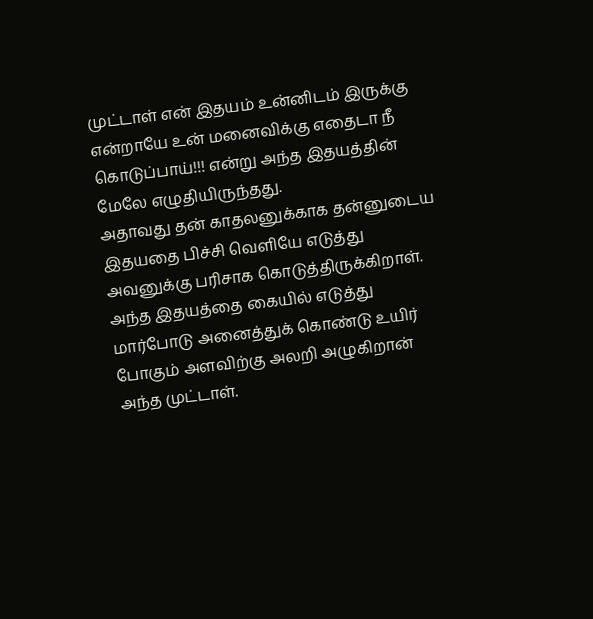முட்டாள் என் இதயம் உன்னிடம் இருக்கு என்றாயே உன் மனைவிக்கு எதைடா நீ கொடுப்பாய்!!! என்று அந்த இதயத்தின் மேலே எழுதியிருந்தது.
அதாவது தன் காதலனுக்காக தன்னுடைய இதயதை பிச்சி வெளியே எடுத்து அவனுக்கு பரிசாக கொடுத்திருக்கிறாள். அந்த இதயத்தை கையில் எடுத்து மார்போடு அனைத்துக் கொண்டு உயிர் போகும் அளவிற்கு அலறி அழுகிறான் அந்த முட்டாள்.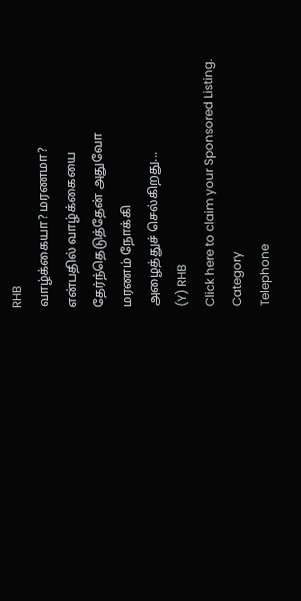RHB
வாழ்க்கையா? மரணமா?
என்பதில் வாழ்க்கையை
தேர்ந்தெடுத்தேன் அதுவோ
மரணம் நோக்கி
அழைத்துச் செல்கிறது...
(Y) RHB
Click here to claim your Sponsored Listing.
Category
Telephone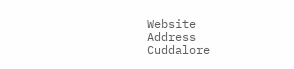Website
Address
Cuddalore